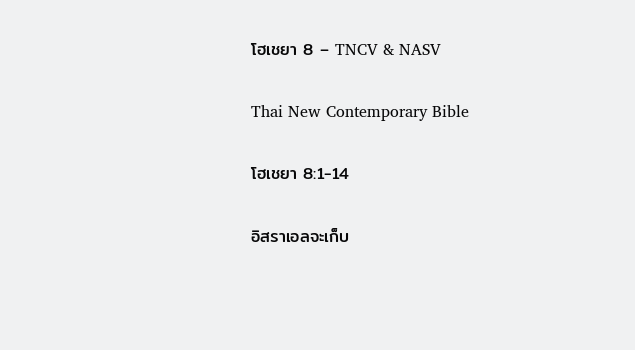โฮเชยา 8 – TNCV & NASV

Thai New Contemporary Bible

โฮเชยา 8:1-14

อิสราเอลจะเก็บ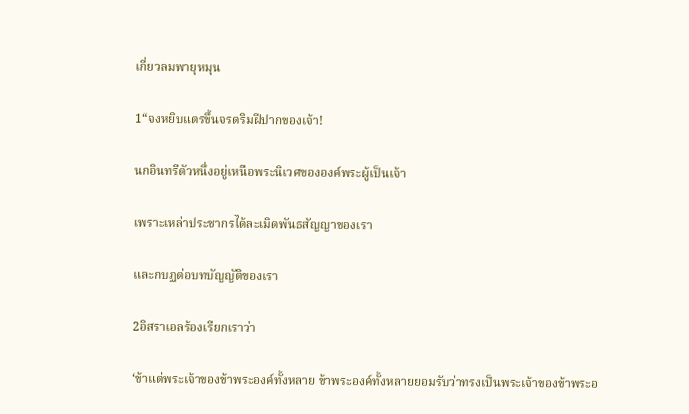เกี่ยวลมพายุหมุน

1“จงหยิบแตรขึ้นจรดริมฝีปากของเจ้า!

นกอินทรีตัวหนึ่งอยู่เหนือพระนิเวศขององค์พระผู้เป็นเจ้า

เพราะเหล่าประชากรได้ละเมิดพันธสัญญาของเรา

และกบฏต่อบทบัญญัติของเรา

2อิสราเอลร้องเรียกเราว่า

‘ข้าแต่พระเจ้าของข้าพระองค์ทั้งหลาย ข้าพระองค์ทั้งหลายยอมรับว่าทรงเป็นพระเจ้าของข้าพระอ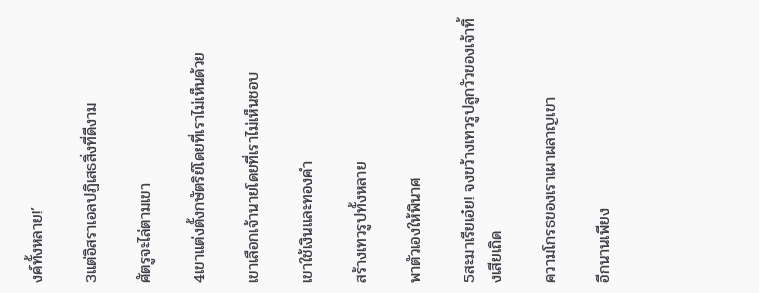งค์ทั้งหลาย!’

3แต่อิสราเอลปฏิเสธสิ่งที่ดีงาม

ศัตรูจะไล่ตามเขา

4เขาแต่งตั้งกษัตริย์โดยที่เราไม่เห็นด้วย

เขาเลือกเจ้านายโดยที่เราไม่เห็นชอบ

เขาใช้เงินและทองคำ

สร้างเทวรูปทั้งหลาย

พาตัวเองให้พินาศ

5สะมาเรียเอ๋ย! จงขว้างเทวรูปลูกวัวของเจ้าทิ้งเสียเถิด

ความโกรธของเราเผาผลาญเขา

อีกนานเพียง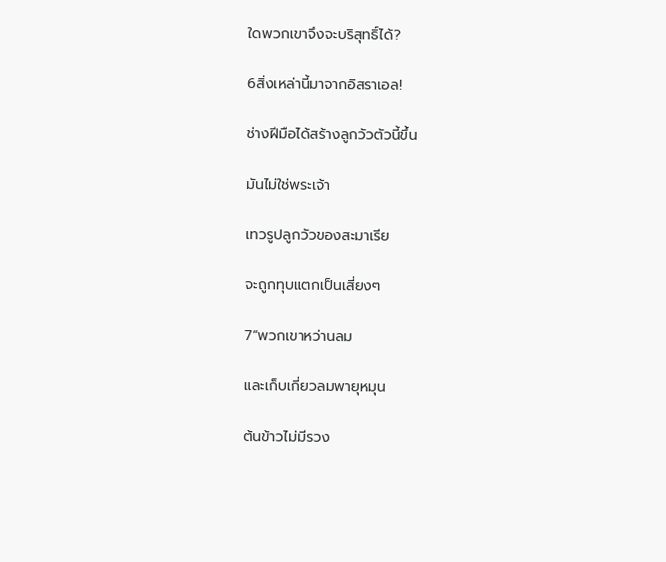ใดพวกเขาจึงจะบริสุทธิ์ได้?

6สิ่งเหล่านี้มาจากอิสราเอล!

ช่างฝีมือได้สร้างลูกวัวตัวนี้ขึ้น

มันไม่ใช่พระเจ้า

เทวรูปลูกวัวของสะมาเรีย

จะถูกทุบแตกเป็นเสี่ยงๆ

7“พวกเขาหว่านลม

และเก็บเกี่ยวลมพายุหมุน

ต้นข้าวไม่มีรวง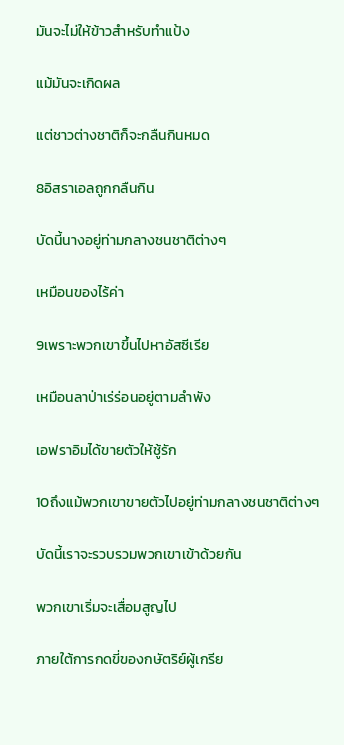มันจะไม่ให้ข้าวสำหรับทำแป้ง

แม้มันจะเกิดผล

แต่ชาวต่างชาติก็จะกลืนกินหมด

8อิสราเอลถูกกลืนกิน

บัดนี้นางอยู่ท่ามกลางชนชาติต่างๆ

เหมือนของไร้ค่า

9เพราะพวกเขาขึ้นไปหาอัสซีเรีย

เหมือนลาป่าเร่ร่อนอยู่ตามลำพัง

เอฟราอิมได้ขายตัวให้ชู้รัก

10ถึงแม้พวกเขาขายตัวไปอยู่ท่ามกลางชนชาติต่างๆ

บัดนี้เราจะรวบรวมพวกเขาเข้าด้วยกัน

พวกเขาเริ่มจะเสื่อมสูญไป

ภายใต้การกดขี่ของกษัตริย์ผู้เกรีย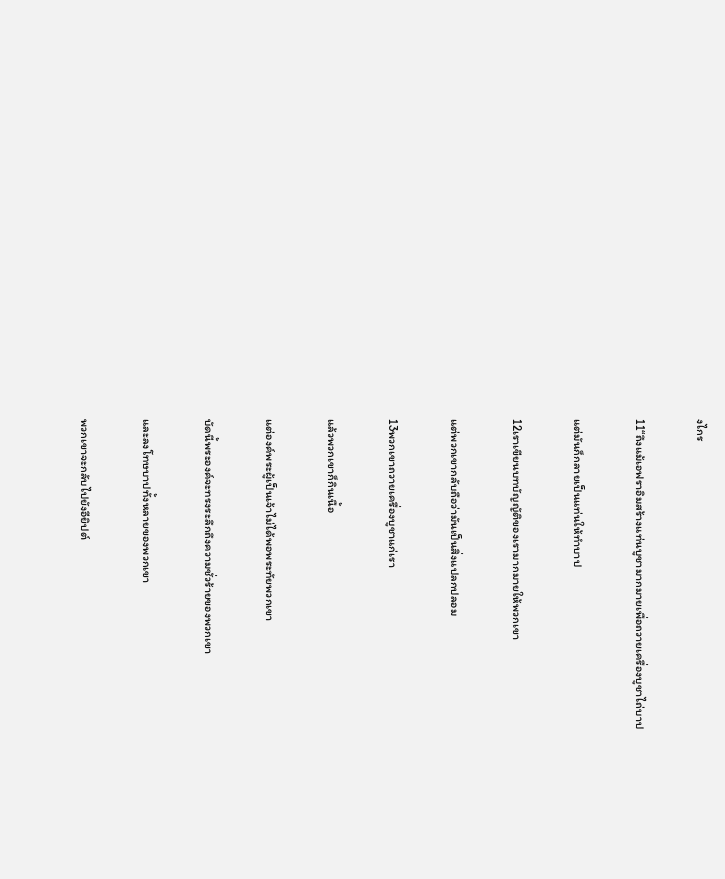งไกร

11“ถึงแม้เอฟราอิมสร้างแท่นบูชามากมายเพื่อถวายเครื่องบูชาไถ่บาป

แต่มันก็กลายเป็นแท่นให้ทำบาป

12เราเขียนบทบัญญัติของเรามากมายให้พวกเขา

แต่พวกเขากลับถือว่ามันเป็นสิ่งแปลกปลอม

13พวกเขาถวายเครื่องบูชาแก่เรา

แล้วพวกเขาก็กินเนื้อ

แต่องค์พระผู้เป็นเจ้าไม่ได้พอพระทัยพวกเขา

บัดนี้พระองค์จะทรงระลึกถึงความชั่วร้ายของพวกเขา

และลงโทษบาปทั้งหลายของพวกเขา

พวกเขาจะกลับไปยังอียิปต์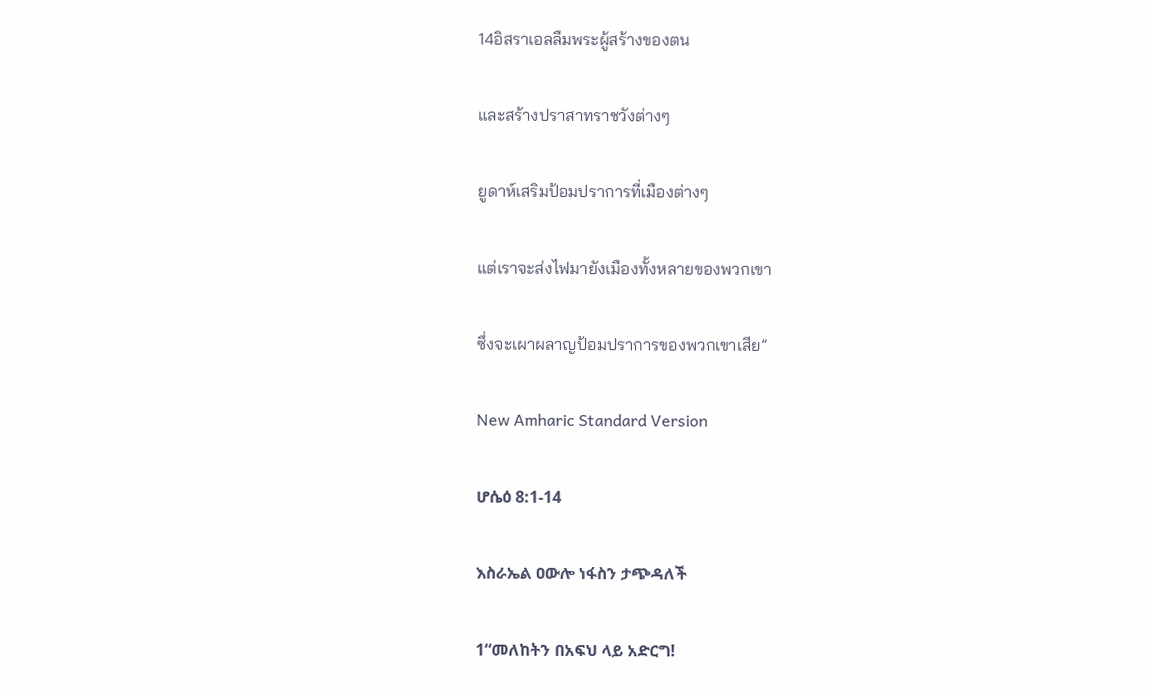14อิสราเอลลืมพระผู้สร้างของตน

และสร้างปราสาทราชวังต่างๆ

ยูดาห์เสริมป้อมปราการที่เมืองต่างๆ

แต่เราจะส่งไฟมายังเมืองทั้งหลายของพวกเขา

ซึ่งจะเผาผลาญป้อมปราการของพวกเขาเสีย”

New Amharic Standard Version

ሆሴዕ 8:1-14

እስራኤል ዐውሎ ነፋስን ታጭዳለች

1“መለከትን በአፍህ ላይ አድርግ!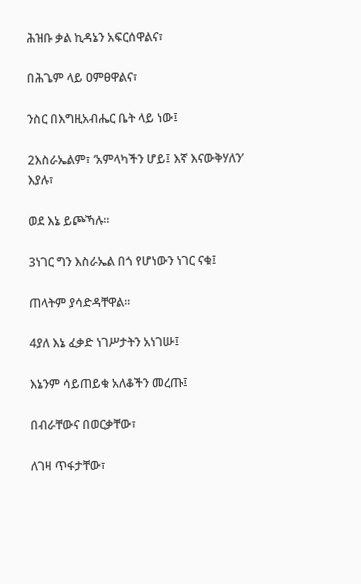ሕዝቡ ቃል ኪዳኔን አፍርሰዋልና፣

በሕጌም ላይ ዐምፀዋልና፣

ንስር በእግዚአብሔር ቤት ላይ ነው፤

2እስራኤልም፣ ‘አምላካችን ሆይ፤ እኛ እናውቅሃለን’ እያሉ፣

ወደ እኔ ይጮኻሉ።

3ነገር ግን እስራኤል በጎ የሆነውን ነገር ናቁ፤

ጠላትም ያሳድዳቸዋል።

4ያለ እኔ ፈቃድ ነገሥታትን አነገሡ፤

እኔንም ሳይጠይቁ አለቆችን መረጡ፤

በብራቸውና በወርቃቸው፣

ለገዛ ጥፋታቸው፣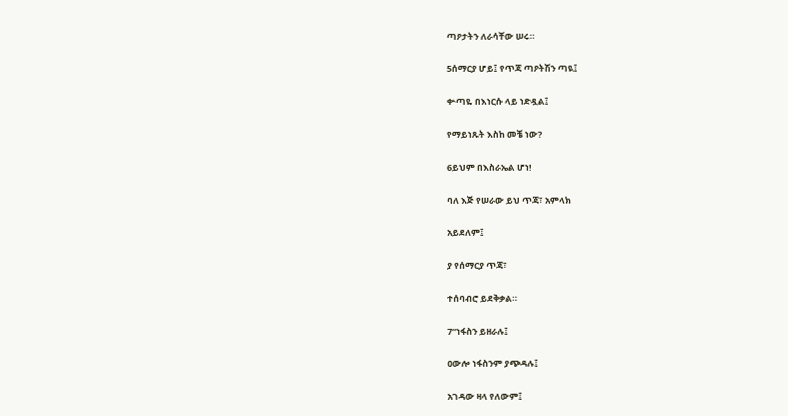ጣዖታትን ለራሳቸው ሠሩ።

5ሰማርያ ሆይ፤ የጥጃ ጣዖትሽን ጣዪ፤

ቍጣዬ በእነርሱ ላይ ነድዷል፤

የማይነጹት እስከ መቼ ነው?

6ይህም በእስራኤል ሆነ!

ባለ እጅ የሠራው ይህ ጥጃ፣ አምላክ

አይደለም፤

ያ የሰማርያ ጥጃ፣

ተሰባብሮ ይደቅቃል።

7“ነፋስን ይዘራሉ፤

ዐውሎ ነፋስንም ያጭዳሉ፤

አገዳው ዛላ የለውም፤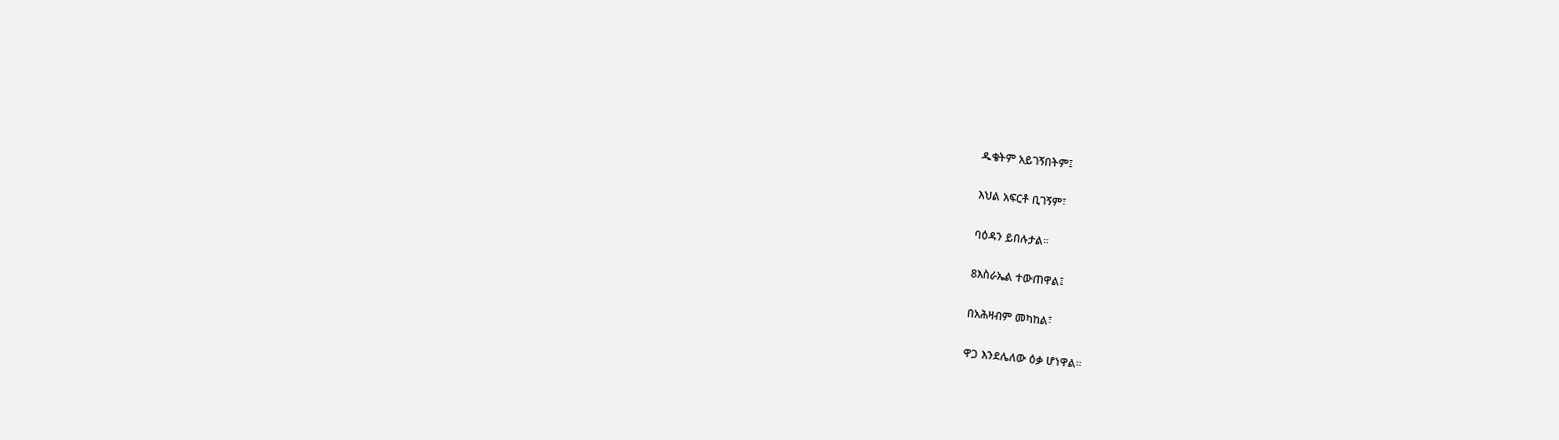ዱቄትም አይገኝበትም፤

እህል አፍርቶ ቢገኝም፣

ባዕዳን ይበሉታል።

8እስራኤል ተውጠዋል፤

በአሕዛብም መካከል፣

ዋጋ እንደሌለው ዕቃ ሆነዋል።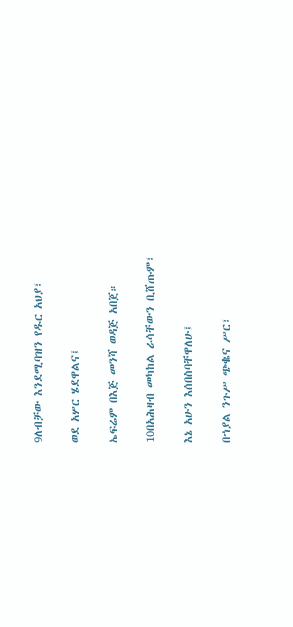9ለብቻው እንደሚባዝን የዱር አህያ፣

ወደ አሦር ሄደዋልና፤

ኤፍሬም በእጅ መንሻ ወዳጅ አበጀ።

10በአሕዛብ መካከል ራሳቸውን ቢሸጡም፣

እኔ አሁን እሰበስባቸዋለሁ፤

በኀያል ንጉሥ ጭቈና ሥር፣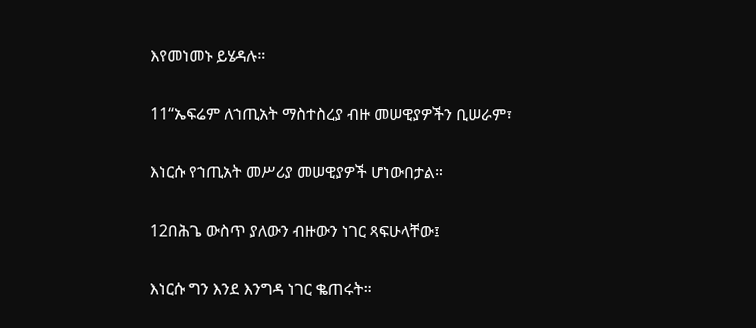እየመነመኑ ይሄዳሉ።

11“ኤፍሬም ለኀጢአት ማስተስረያ ብዙ መሠዊያዎችን ቢሠራም፣

እነርሱ የኀጢአት መሥሪያ መሠዊያዎች ሆነውበታል።

12በሕጌ ውስጥ ያለውን ብዙውን ነገር ጻፍሁላቸው፤

እነርሱ ግን እንደ እንግዳ ነገር ቈጠሩት።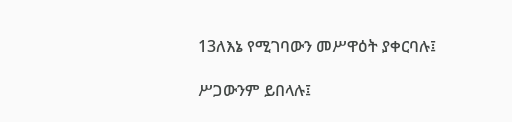13ለእኔ የሚገባውን መሥዋዕት ያቀርባሉ፤

ሥጋውንም ይበላሉ፤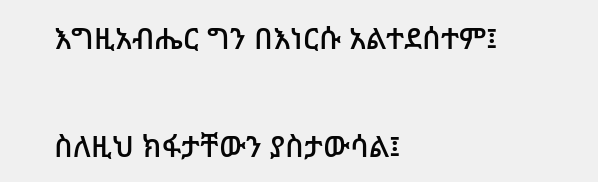እግዚአብሔር ግን በእነርሱ አልተደሰተም፤

ስለዚህ ክፋታቸውን ያስታውሳል፤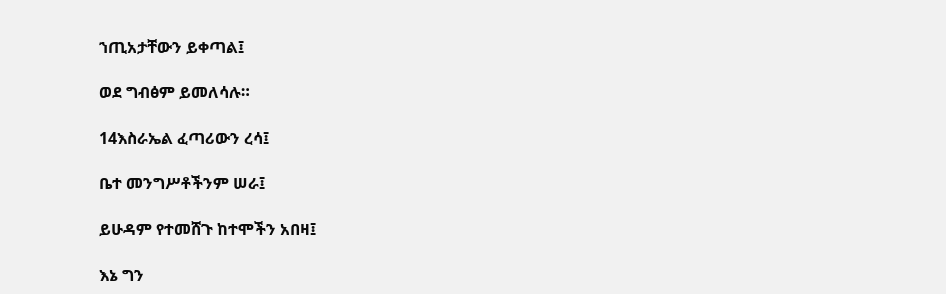ኀጢአታቸውን ይቀጣል፤

ወደ ግብፅም ይመለሳሉ።

14እስራኤል ፈጣሪውን ረሳ፤

ቤተ መንግሥቶችንም ሠራ፤

ይሁዳም የተመሸጉ ከተሞችን አበዛ፤

እኔ ግን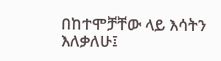በከተሞቻቸው ላይ እሳትን እለቃለሁ፤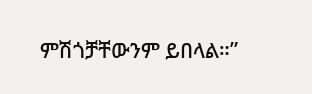ምሽጎቻቸውንም ይበላል።”